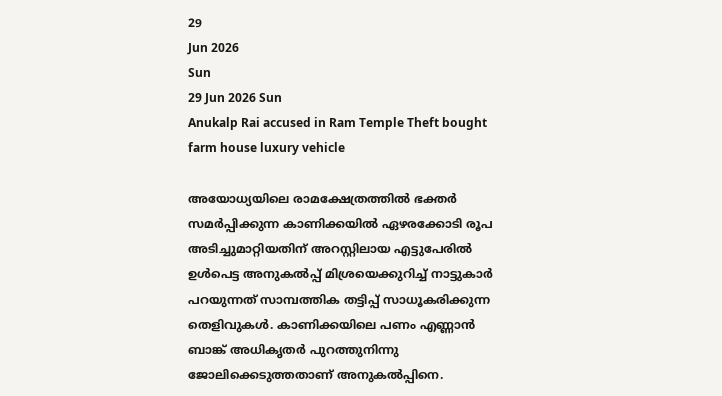29
Jun 2026
Sun
29 Jun 2026 Sun
Anukalp Rai accused in Ram Temple Theft bought farm house luxury vehicle

അയോധ്യയിലെ രാമക്ഷേത്രത്തില്‍ ഭക്തര്‍ സമര്‍പ്പിക്കുന്ന കാണിക്കയില്‍ ഏഴരക്കോടി രൂപ അടിച്ചുമാറ്റിയതിന് അറസ്റ്റിലായ എട്ടുപേരില്‍ ഉള്‍പെട്ട അനുകല്‍പ്പ് മിശ്രയെക്കുറിച്ച് നാട്ടുകാര്‍ പറയുന്നത് സാമ്പത്തിക തട്ടിപ്പ് സാധൂകരിക്കുന്ന തെളിവുകള്‍. കാണിക്കയിലെ പണം എണ്ണാന്‍ ബാങ്ക് അധികൃതര്‍ പുറത്തുനിന്നു ജോലിക്കെടുത്തതാണ് അനുകല്‍പ്പിനെ.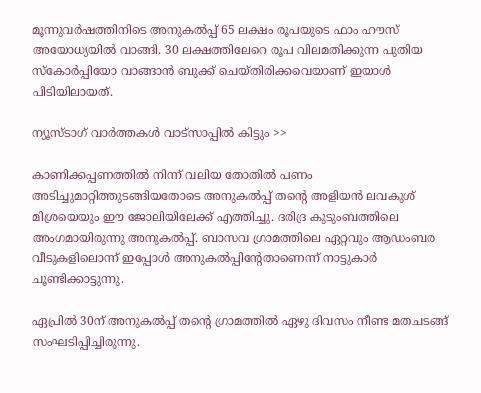മൂന്നുവര്‍ഷത്തിനിടെ അനുകല്‍പ്പ് 65 ലക്ഷം രൂപയുടെ ഫാം ഹൗസ് അയോധ്യയില്‍ വാങ്ങി. 30 ലക്ഷത്തിലേറെ രൂപ വിലമതിക്കുന്ന പുതിയ സ്‌കോര്‍പ്പിയോ വാങ്ങാന്‍ ബുക്ക് ചെയ്തിരിക്കവെയാണ് ഇയാള്‍ പിടിയിലായത്.

ന്യൂസ്ടാഗ് വാര്‍ത്തകള്‍ വാട്‌സാപ്പില്‍ കിട്ടും >>

കാണിക്കപ്പണത്തില്‍ നിന്ന് വലിയ തോതില്‍ പണം അടിച്ചുമാറ്റിത്തുടങ്ങിയതോടെ അനുകല്‍പ്പ് തന്റെ അളിയന്‍ ലവകുശ് മിശ്രയെയും ഈ ജോലിയിലേക്ക് എത്തിച്ചു. ദരിദ്ര കുടുംബത്തിലെ അംഗമായിരുന്നു അനുകല്‍പ്പ്. ബാസവ ഗ്രാമത്തിലെ ഏറ്റവും ആഡംബര വീടുകളിലൊന്ന് ഇപ്പോള്‍ അനുകല്‍പ്പിന്റേതാണെന്ന് നാട്ടുകാര്‍ ചൂണ്ടിക്കാട്ടുന്നു.

ഏപ്രില്‍ 30ന് അനുകല്‍പ്പ് തന്റെ ഗ്രാമത്തില്‍ ഏഴു ദിവസം നീണ്ട മതചടങ്ങ് സംഘടിപ്പിച്ചിരുന്നു.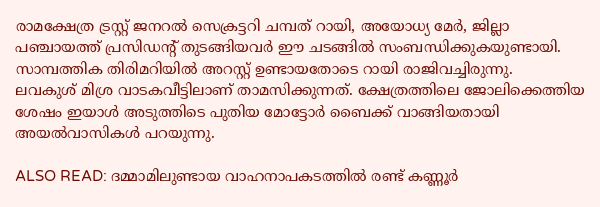രാമക്ഷേത്ര ട്രസ്റ്റ് ജനറല്‍ സെക്രട്ടറി ചമ്പത് റായി, അയോധ്യ മേര്‍, ജില്ലാ പഞ്ചായത്ത് പ്രസിഡന്റ് തുടങ്ങിയവര്‍ ഈ ചടങ്ങില്‍ സംബന്ധിക്കുകയുണ്ടായി. സാമ്പത്തിക തിരിമറിയില്‍ അറസ്റ്റ് ഉണ്ടായതോടെ റായി രാജിവച്ചിരുന്നു.
ലവകുശ് മിശ്ര വാടകവീട്ടിലാണ് താമസിക്കുന്നത്. ക്ഷേത്രത്തിലെ ജോലിക്കെത്തിയ ശേഷം ഇയാള്‍ അടുത്തിടെ പുതിയ മോട്ടോര്‍ ബൈക്ക് വാങ്ങിയതായി അയല്‍വാസികള്‍ പറയുന്നു.

ALSO READ: ദമ്മാമിലുണ്ടായ വാഹനാപകടത്തില്‍ രണ്ട് കണ്ണൂര്‍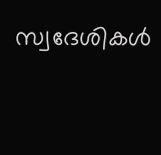സ്വദേശികള്‍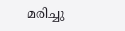മരിച്ചു